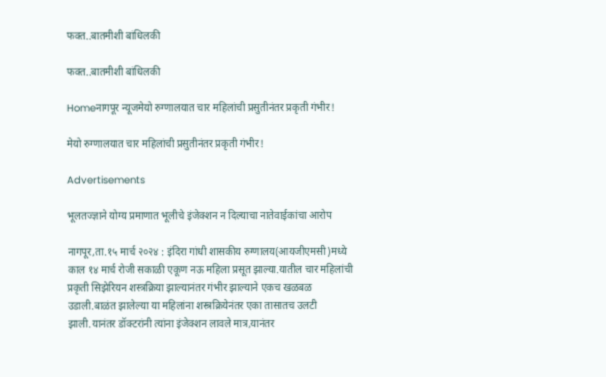फक्त..बातमीशी बांधिलकी

फक्त..बातमीशी बांधिलकी

Homeनागपूर न्यूजमेयो रुग्णालयात चार महिलांची प्रसुतीनंतर प्रकृती गंभीर!

मेयो रुग्णालयात चार महिलांची प्रसुतीनंतर प्रकृती गंभीर!

Advertisements

भूलतज्ज्ञाने योग्य प्रमाणात भूलीचे इंजेक्शन न दिल्याचा नातेवाईकांचा आरोप

नागपूर,ता.१५ मार्च २०२४ : इंदिरा गांधी शासकीय रुग्णालय(आयजीएमसी)मध्ये काल १४ मार्च रोजी सकाळी एकूण नऊ महिला प्रसूत झाल्या.यातील चार महिलांची प्रकृती सिझेरियन शस्त्रक्रिया झाल्यानंतर गंभीर झाल्याने एकच खळबळ उडाली.बाळंत झालेल्या या महिलांना शस्त्रक्रियेनंतर एका तासातच उलटी झाली.यानंतर डॉक्टरांनी त्यांना इंजेक्शन लावले मात्र,यानंतर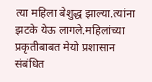त्या महिला बेशुद्ध झाल्या.त्यांना झटके येऊ लागले.महिलांच्या प्रकृतीबाबत मेयो प्रशासान संबंधित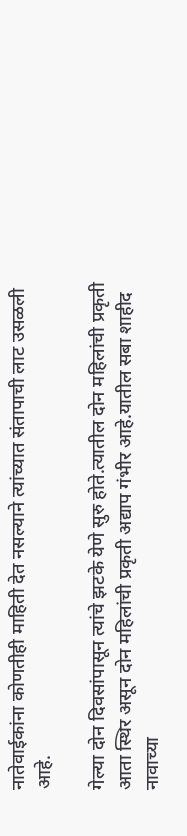नातेवाईकांना कोणतीही माहिती देत नसल्याने त्यांच्यात संतापाची लाट उसळली आहे.

गेल्या दोन दिवसांपासून त्यांचे झटके येणे सुरु होते.त्यातील दोन महिलांची प्रकृती आता स्थिर असून दोन महिलांची प्रकृती अद्याप गंभीर आहे.यातील सबा शाहीद नावाच्या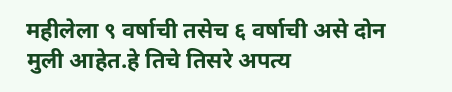महीलेला ९ वर्षाची तसेच ६ वर्षाची असे दोन मुली आहेत.हे तिचे तिसरे अपत्य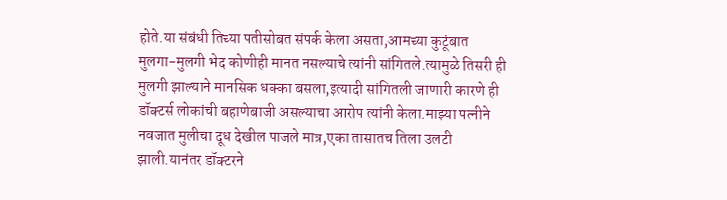होते.या संबंधी तिच्या पतीसोबत संपर्क केला असता,आमच्या कुटूंबात मुलगा-मुलगी भेद कोणीही मानत नसल्याचे त्यांनी सांगितले.त्यामुळे तिसरी ही मुलगी झाल्याने मानसिक धक्का बसला,इत्यादी सांगितली जाणारी कारणे ही डॉक्टर्स लोकांची बहाणेबाजी असल्याचा आरोप त्यांनी केला.माझ्या पत्नीने नवजात मुलीचा दूध देखील पाजले मात्र,एका तासातच तिला उलटी झाली.यानंतर डॉक्टरने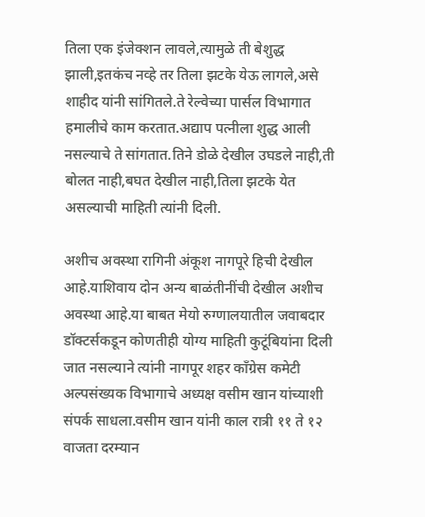तिला एक इंजेक्शन लावले,त्यामुळे ती बेशुद्ध झाली,इतकंच नव्हे तर तिला झटके येऊ लागले,असे शाहीद यांनी सांगितले.ते रेल्वेच्या पार्सल विभागात हमालीचे काम करतात.अद्याप पत्नीला शुद्ध आली नसल्याचे ते सांगतात.तिने डोळे देखील उघडले नाही,ती बोलत नाही,बघत देखील नाही,तिला झटके येत असल्याची माहिती त्यांनी दिली.

अशीच अवस्था रागिनी अंकूश नागपूरे हिची देखील आहे.याशिवाय दोन अन्य बाळंतीनींची देखील अशीच अवस्था आहे.या बाबत मेयो रुग्णालयातील जवाबदार डॉक्टर्सकडून कोणतीही योग्य माहिती कुटूंबियांना दिली जात नसल्याने त्यांनी नागपूर शहर काँग्रेस कमेटी अल्पसंख्यक विभागाचे अध्यक्ष वसीम खान यांच्याशी संपर्क साधला.वसीम खान यांनी काल रात्री ११ ते १२ वाजता दरम्यान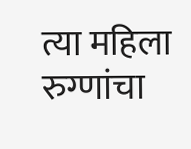त्या महिला रुग्णांचा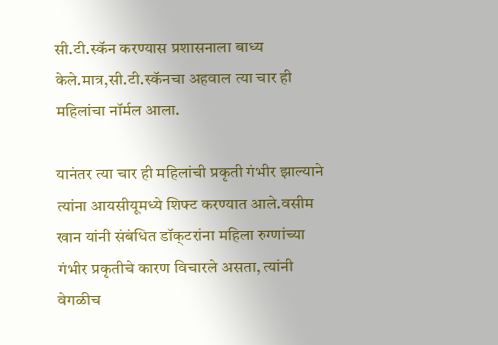सी.टी.स्कॅन करण्यास प्रशासनाला बाध्य केले.मात्र,सी.टी.स्कॅनचा अहवाल त्या चार ही महिलांचा नॉर्मल आला.

यानंतर त्या चार ही महिलांची प्रकृती गंभीर झाल्याने त्यांना आयसीयूमध्ये शिफ्ट करण्यात आले.वसीम खान यांनी संबंधित डॉक्‌टरांना महिला रुग्णांच्या गंभीर प्रकृतीचे कारण विचारले असता, त्यांनी वेगळीच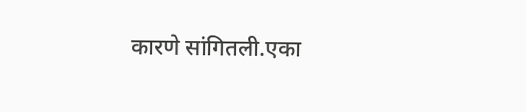कारणे सांगितली.एका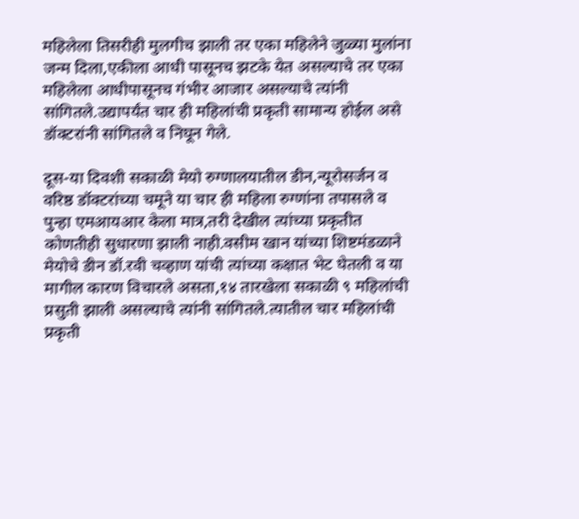महिलेला तिसरीही मुलगीच झाली तर एका महिलेने जुळ्या मुलांना जन्म दिला,एकीला आधी पासूनच झटके येत असल्याचे तर एका महिलेला आधीपासूनच गंभीर आजार असल्याचे त्यांनी सांगितले.उद्यापर्यंत चार ही महिलांची प्रकृती सामान्य होईल असे डॉक्टरांनी सांगितले व निघून गेले.

दूस-या दिवशी सकाळी मेयो रुग्णालयातील डीन,न्यूरोसर्जन व वरिष्ठ डॉक्टरांच्या चमूने या चार ही महिला रुग्णांना तपासले व पुन्हा एमआयआर केला मात्र,तरी देखील त्यांच्या प्रकृतीत कोणतीही सुधारणा झाली नाही.वसीम खान यांच्या शिष्टमंडळाने मेयोचे डीन डॉ.रवी चव्हाण यांची त्यांच्या कक्षात भेट घेतली व या मागील कारण विचारले असता,१४ तारखेला सकाळी ९ महिलांची प्रसुती झाली असल्याचे त्यांनी सांगितले.त्यातील चार महिलांची प्रकृती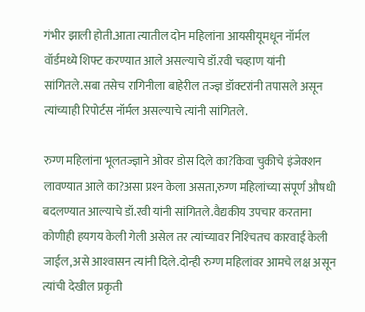गंभीर झाली होती.आता त्यातील दोन महिलांना आयसीयूमधून नॉर्मल वॉर्डमध्ये शिफ्ट करण्यात आले असल्याचे डॉ.रवी चव्हाण यांनी सांगितले.सबा तसेच रागिनीला बाहेरील तज्ज्ञ डॉक्टरांनी तपासले असून त्यांच्याही रिपोर्टस नॉर्मल असल्याचे त्यांनी सांगितले.

रुग्ण महिलांना भूलतज्ज्ञाने ओवर डोस दिले का?किवा चुकीचे इंजेक्शन लावण्यात आले का?असा प्रश्‍न केला असता,रुग्ण महिलांच्या संपूर्ण औषधी बदलण्यात आल्याचे डॉ.रवी यांनी सांगितले.वैद्यकीय उपचार करताना कोणीही हयगय केली गेली असेल तर त्यांच्यावर निश्‍चितच कारवाई केली जाईल,असे आश्‍वासन त्यांनी दिले.दोन्ही रुग्ण महिलांवर आमचे लक्ष असून त्यांची देखील प्रकृती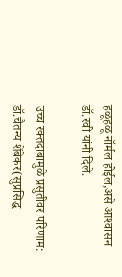हळूहळू नॉर्मल होईल,असे आश्‍वासन डॉ.रवी यांनी दिले.

उच्च रक्तदाबामुळे प्रसुतीवर परिणाम: डॉ.चैतन्य शेंबेकर(सुप्रसिद्ध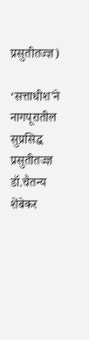प्रसुतीतज्ज्ञ)

‘सत्ताधीश’ने नागपूरातील सुप्रसिद्ध प्रसुतीतज्ज्ञ डॉ.चैतन्य शेंबेकर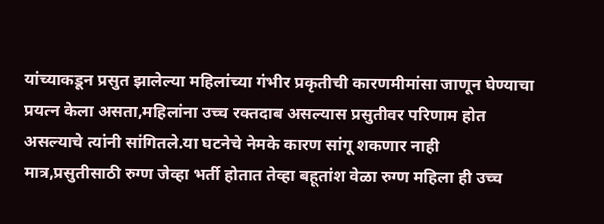यांच्याकडून प्रसुत झालेल्या महिलांच्या गंभीर प्रकृतीची कारणमीमांसा जाणून घेण्याचा प्रयत्न केला असता,महिलांना उच्च रक्तदाब असल्यास प्रसुतीवर परिणाम होत असल्याचे त्यांनी सांगितले.या घटनेचे नेमके कारण सांगू शकणार नाही मात्र,प्रसुतीसाठी रुग्ण जेव्हा भर्ती होतात तेव्हा बहूतांश वेळा रुग्ण महिला ही उच्च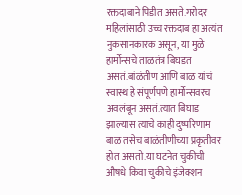रक्तदाबाने पिडीत असते.गरोदर महिलांसाठी उच्च रक्तदाब हा अत्यंत नुकसानकारक असून, या मुळे हार्मोन्सचे ताळतंत्र बिघडत असतं.बांळंतीण आणि बाळ यांचं स्वास्थ हे संपूर्णपणे हार्मोन्सवरच अवलंबून असतं.त्यात बिघाड झाल्यास त्याचे काही दुष्परिणाम बाळ तसेच बाळंतीणीच्या प्रकृतीवर होत असतो.या घटनेत चुकीची औषधे किवा चुकीचे इंजेक्शन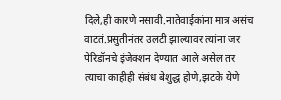दिले,ही कारणे नसावी.नातेवाईकांना मात्र असंच वाटतं.प्रसुतीनंतर उलटी झाल्यावर त्यांना जर पेरिडॉनचे इंजेक्शन देण्यात आले असेल तर त्याचा काहीही संबंध बेशुद्ध होणे,झटके येणे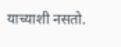याच्याशी नसतो.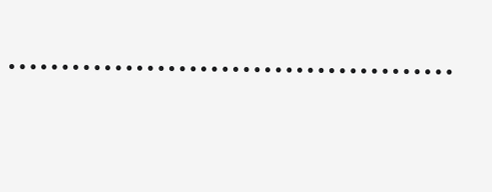……………………………………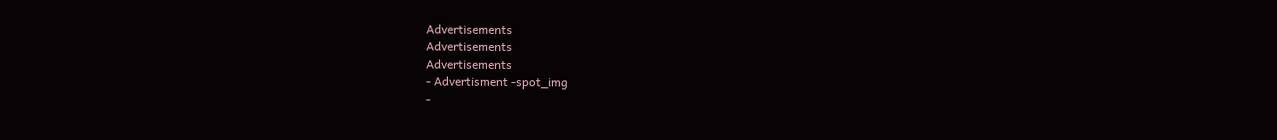Advertisements
Advertisements
Advertisements
- Advertisment -spot_img
-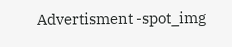Advertisment -spot_img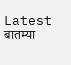Latest बातम्या